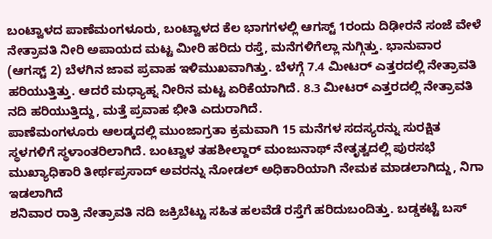ಬಂಟ್ವಾಳದ ಪಾಣೆಮಂಗಳೂರು, ಬಂಟ್ವಾಳದ ಕೆಲ ಭಾಗಗಳಲ್ಲಿ ಆಗಸ್ಟ್ 1ರಂದು ದಿಢೀರನೆ ಸಂಜೆ ವೇಳೆ ನೇತ್ರಾವತಿ ನೀರಿ ಅಪಾಯದ ಮಟ್ಟ ಮೀರಿ ಹರಿದು ರಸ್ತೆ, ಮನೆಗಳಿಗೆಲ್ಲಾ ನುಗ್ಗಿತ್ತು. ಭಾನುವಾರ (ಆಗಸ್ಟ್ 2) ಬೆಳಗಿನ ಜಾವ ಪ್ರವಾಹ ಇಳಿಮುಖವಾಗಿತ್ತು. ಬೆಳಗ್ಗೆ 7.4 ಮೀಟರ್ ಎತ್ತರದಲ್ಲಿ ನೇತ್ರಾವತಿ ಹರಿಯುತ್ತಿತ್ತು. ಆದರೆ ಮಧ್ಯಾಹ್ನ ನೀರಿನ ಮಟ್ಟ ಏರಿಕೆಯಾಗಿದೆ. 8.3 ಮೀಟರ್ ಎತ್ತರದಲ್ಲಿ ನೇತ್ರಾವತಿ ನದಿ ಹರಿಯುತ್ತಿದ್ದು, ಮತ್ತೆ ಪ್ರವಾಹ ಭೀತಿ ಎದುರಾಗಿದೆ.
ಪಾಣೆಮಂಗಳೂರು ಆಲಡ್ಕದಲ್ಲಿ ಮುಂಜಾಗ್ರತಾ ಕ್ರಮವಾಗಿ 15 ಮನೆಗಳ ಸದಸ್ಯರನ್ನು ಸುರಕ್ಷಿತ ಸ್ಥಳಗಳಿಗೆ ಸ್ಥಳಾಂತರಿಲಾಗಿದೆ. ಬಂಟ್ವಾಳ ತಹಶೀಲ್ದಾರ್ ಮಂಜುನಾಥ್ ನೇತೃತ್ವದಲ್ಲಿ ಪುರಸಭೆ ಮುಖ್ಯಾಧಿಕಾರಿ ತೀರ್ಥಪ್ರಸಾದ್ ಅವರನ್ನು ನೋಡಲ್ ಅಧಿಕಾರಿಯಾಗಿ ನೇಮಕ ಮಾಡಲಾಗಿದ್ದು, ನಿಗಾ ಇಡಲಾಗಿದೆ
ಶನಿವಾರ ರಾತ್ರಿ ನೇತ್ರಾವತಿ ನದಿ ಜಕ್ರಿಬೆಟ್ಟು ಸಹಿತ ಹಲವೆಡೆ ರಸ್ತೆಗೆ ಹರಿದುಬಂದಿತ್ತು. ಬಡ್ಡಕಟ್ಟೆ ಬಸ್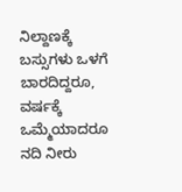ನಿಲ್ದಾಣಕ್ಕೆ ಬಸ್ಸುಗಳು ಒಳಗೆ ಬಾರದಿದ್ದರೂ, ವರ್ಷಕ್ಕೆ ಒಮ್ಮೆಯಾದರೂ ನದಿ ನೀರು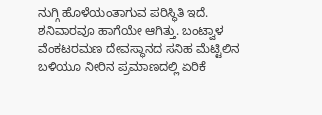ನುಗ್ಗಿ ಹೊಳೆಯಂತಾಗುವ ಪರಿಸ್ಥಿತಿ ಇದೆ. ಶನಿವಾರವೂ ಹಾಗೆಯೇ ಆಗಿತ್ತು. ಬಂಟ್ವಾಳ ವೆಂಕಟರಮಣ ದೇವಸ್ಥಾನದ ಸನಿಹ ಮೆಟ್ಟಿಲಿನ ಬಳಿಯೂ ನೀರಿನ ಪ್ರಮಾಣದಲ್ಲಿ ಏರಿಕೆ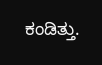ಕಂಡಿತ್ತು.